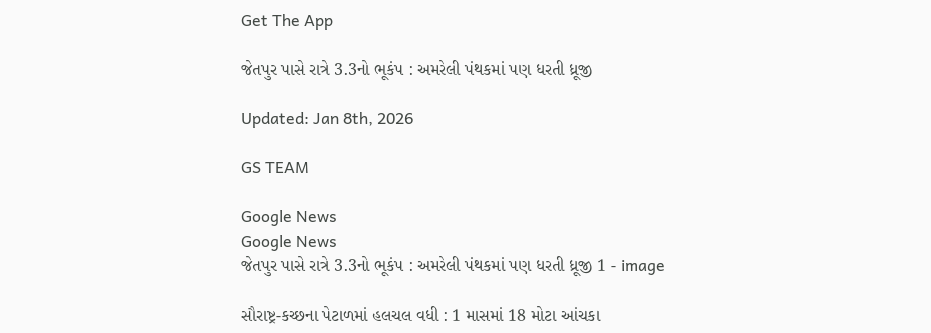Get The App

જેતપુર પાસે રાત્રે 3.3નો ભૂકંપ : અમરેલી પંથકમાં પણ ધરતી ધ્રૂજી

Updated: Jan 8th, 2026

GS TEAM

Google News
Google News
જેતપુર પાસે રાત્રે 3.3નો ભૂકંપ : અમરેલી પંથકમાં પણ ધરતી ધ્રૂજી 1 - image

સૌરાષ્ટ્ર-કચ્છના પેટાળમાં હલચલ વધી : 1 માસમાં 18 મોટા આંચકા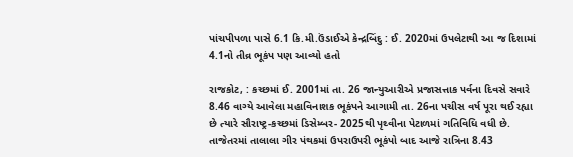પાંચપીપળા પાસે 6.1 કિ.મી.ઉંડાઈએ કેન્દ્રબિંદુ : ઈ. 2020માં ઉપલેટાથી આ જ દિશામાં 4.1નો તીવ્ર ભૂકંપ પણ આવ્યો હતો

રાજકોટ, : કચ્છમાં ઈ. 2001માં તા. 26 જાન્યુઆરીએ પ્રજાસત્તાક પર્વના દિવસે સવારે 8.46 વાગ્યે આવેલા મહાવિનાશક ભૂકંપને આગામી તા. 26ના પચીસ વર્ષ પૂરા થઈ રહ્યા છે ત્યારે સૌરાષ્ટ્ર-કચ્છમાં ડિસેમ્બર- 2025થી પૃથ્વીના પેટાળમાં ગતિવિધિ વધી છે. તાજેતરમાં તાલાલા ગીર પંથકમાં ઉપરાઉપરી ભૂકંપો બાદ આજે રાત્રિના 8.43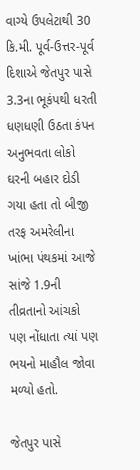વાગ્યે ઉપલેટાથી 30  કિ.મી. પૂર્વ-ઉત્તર-પૂર્વ દિશાએ જેતપુર પાસે 3.3ના ભૂકંપથી ધરતી ધણધણી ઉઠતા કંપન અનુભવતા લોકો ઘરની બહાર દોડી ગયા હતા તો બીજી તરફ અમરેલીના ખાંભા પંથકમાં આજે સાંજે 1.9ની તીવ્રતાનો આંચકો પણ નોંધાતા ત્યાં પણ ભયનો માહૌલ જોવા મળ્યો હતો.

જેતપુર પાસે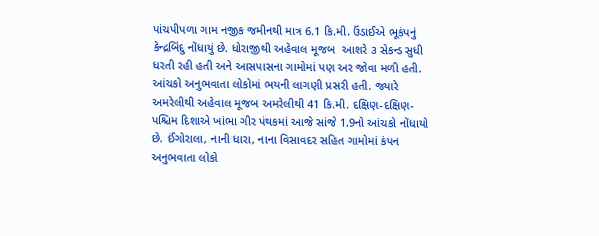પાંચપીપળા ગામ નજીક જમીનથી માત્ર 6.1 કિ.મી. ઉંડાઈએ ભૂકંપનું કેન્દ્રબિંદુ નોંધાયું છે. ધોરાજીથી અહેવાલ મૂજબ  આશરે ૩ સેકન્ડ સુધી ધરતી રહી હતી અને આસપાસના ગામોમાં પણ અર જોવા મળી હતી. આંચકો અનુભવાતા લોકોમાં ભયની લાગણી પ્રસરી હતી. જ્યારે અમરેલીથી અહેવાલ મૂજબ અમરેલીથી 41 કિ.મી. દક્ષિણ-દક્ષિણ-પશ્ચિમ દિશાએ ખાંભા ગીર પંથકમાં આજે સાંજે 1.9નો આંચકો નોંધાયો છે. ઈંગોરાલા, નાની ધારા, નાના વિસાવદર સહિત ગામોમાં કંપન અનુભવાતા લોકો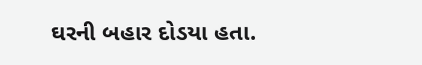ઘરની બહાર દોડયા હતા.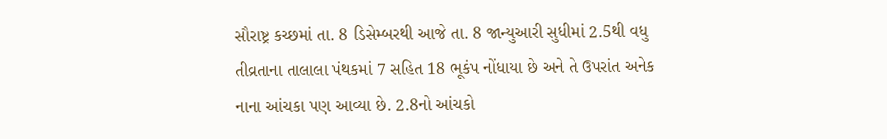સૌરાષ્ટ્ર કચ્છમાં તા. 8 ડિસેમ્બરથી આજે તા. 8 જાન્યુઆરી સુધીમાં 2.5થી વધુ તીવ્રતાના તાલાલા પંથકમાં 7 સહિત 18 ભૂકંપ નોંધાયા છે અને તે ઉપરાંત અનેક નાના આંચકા પણ આવ્યા છે. 2.8નો આંચકો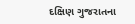દક્ષિણ ગુજરાતના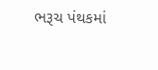ભરૂચ પંથકમાં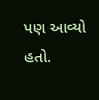પણ આવ્યો હતો.